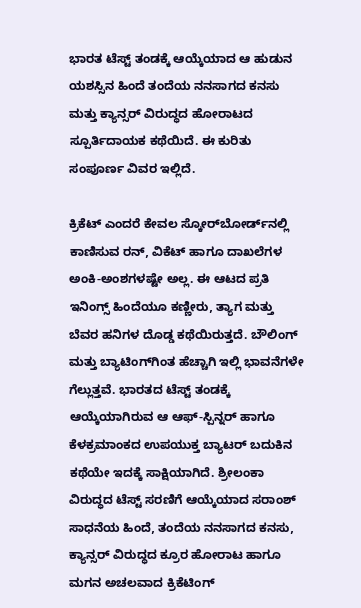ಭಾರತ ಟೆಸ್ಟ್ ತಂಡಕ್ಕೆ ಆಯ್ಕೆಯಾದ ಆ ಹುಡುನ ಯಶಸ್ಸಿನ ಹಿಂದೆ ತಂದೆಯ ನನಸಾಗದ ಕನಸು ಮತ್ತು ಕ್ಯಾನ್ಸರ್ ವಿರುದ್ಧದ ಹೋರಾಟದ ಸ್ಪೂರ್ತಿದಾಯಕ ಕಥೆಯಿದೆ. ಈ ಕುರಿತು ಸಂಪೂರ್ಣ ವಿವರ ಇಲ್ಲಿದೆ.

ಕ್ರಿಕೆಟ್ ಎಂದರೆ ಕೇವಲ ಸ್ಕೋರ್‌ಬೋರ್ಡ್‌ನಲ್ಲಿ ಕಾಣಿಸುವ ರನ್, ವಿಕೆಟ್ ಹಾಗೂ ದಾಖಲೆಗಳ ಅಂಕಿ-ಅಂಶಗಳಷ್ಟೇ ಅಲ್ಲ. ಈ ಆಟದ ಪ್ರತಿ ಇನಿಂಗ್ಸ್‌ ಹಿಂದೆಯೂ ಕಣ್ಣೀರು, ತ್ಯಾಗ ಮತ್ತು ಬೆವರ ಹನಿಗಳ ದೊಡ್ಡ ಕಥೆಯಿರುತ್ತದೆ. ಬೌಲಿಂಗ್ ಮತ್ತು ಬ್ಯಾಟಿಂಗ್‌ಗಿಂತ ಹೆಚ್ಚಾಗಿ ಇಲ್ಲಿ ಭಾವನೆಗಳೇ ಗೆಲ್ಲುತ್ತವೆ. ಭಾರತದ ಟೆಸ್ಟ್ ತಂಡಕ್ಕೆ ಆಯ್ಕೆಯಾಗಿರುವ ಆ ಆಫ್-ಸ್ಪಿನ್ನರ್ ಹಾಗೂ ಕೆಳಕ್ರಮಾಂಕದ ಉಪಯುಕ್ತ ಬ್ಯಾಟರ್ ಬದುಕಿನ ಕಥೆಯೇ ಇದಕ್ಕೆ ಸಾಕ್ಷಿಯಾಗಿದೆ. ಶ್ರೀಲಂಕಾ ವಿರುದ್ಧದ ಟೆಸ್ಟ್ ಸರಣಿಗೆ ಆಯ್ಕೆಯಾದ ಸರಾಂಶ್ ಸಾಧನೆಯ ಹಿಂದೆ, ತಂದೆಯ ನನಸಾಗದ ಕನಸು, ಕ್ಯಾನ್ಸರ್ ವಿರುದ್ಧದ ಕ್ರೂರ ಹೋರಾಟ ಹಾಗೂ ಮಗನ ಅಚಲವಾದ ಕ್ರಿಕೆಟಿಂಗ್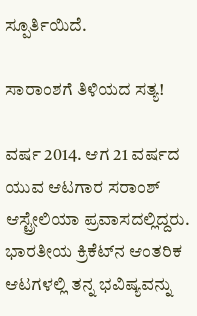ಸ್ಪೂರ್ತಿಯಿದೆ.

ಸಾರಾಂಶಗೆ ತಿಳಿಯದ ಸತ್ಯ!

ವರ್ಷ 2014. ಆಗ 21 ವರ್ಷದ ಯುವ ಆಟಗಾರ ಸರಾಂಶ್ ಆಸ್ಟ್ರೇಲಿಯಾ ಪ್ರವಾಸದಲ್ಲಿದ್ದರು. ಭಾರತೀಯ ಕ್ರಿಕೆಟ್‌ನ ಆಂತರಿಕ ಆಟಗಳಲ್ಲಿ ತನ್ನ ಭವಿಷ್ಯವನ್ನು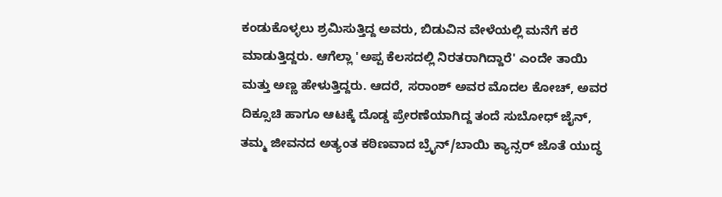ಕಂಡುಕೊಳ್ಳಲು ಶ್ರಮಿಸುತ್ತಿದ್ದ ಅವರು, ಬಿಡುವಿನ ವೇಳೆಯಲ್ಲಿ ಮನೆಗೆ ಕರೆ ಮಾಡುತ್ತಿದ್ದರು. ಆಗೆಲ್ಲಾ 'ಅಪ್ಪ ಕೆಲಸದಲ್ಲಿ ನಿರತರಾಗಿದ್ದಾರೆ' ಎಂದೇ ತಾಯಿ ಮತ್ತು ಅಣ್ಣ ಹೇಳುತ್ತಿದ್ದರು. ಆದರೆ, ಸರಾಂಶ್ ಅವರ ಮೊದಲ ಕೋಚ್, ಅವರ ದಿಕ್ಸೂಚಿ ಹಾಗೂ ಆಟಕ್ಕೆ ದೊಡ್ಡ ಪ್ರೇರಣೆಯಾಗಿದ್ದ ತಂದೆ ಸುಬೋಧ್ ಜೈನ್, ತಮ್ಮ ಜೀವನದ ಅತ್ಯಂತ ಕಠಿಣವಾದ ಬ್ರೈನ್/ಬಾಯಿ ಕ್ಯಾನ್ಸರ್ ಜೊತೆ ಯುದ್ಧ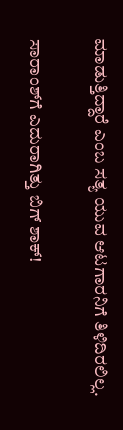ಮಾಡುತ್ತಿದ್ದಾರೆ ಎಂಬ ಸತ್ಯ ಯುವ ಆಟಗಾರನಿಗೆ ತಿಳಿದಿರಲಿಲ್ಲ.

ಸಾರಾಂಶ್‌ಗೆ ಎದುರಾಗಿತ್ತು ಬಿಗ್ ಶಾಕ್‌!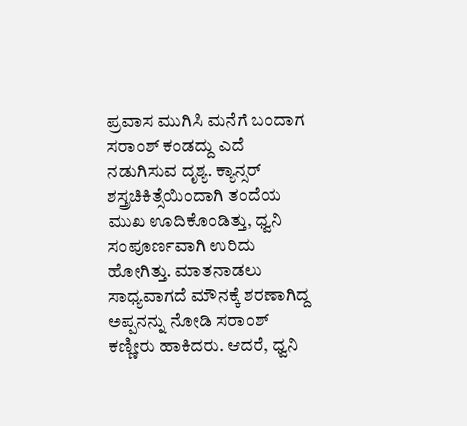ಪ್ರವಾಸ ಮುಗಿಸಿ ಮನೆಗೆ ಬಂದಾಗ ಸರಾಂಶ್ ಕಂಡದ್ದು ಎದೆ ನಡುಗಿಸುವ ದೃಶ್ಯ. ಕ್ಯಾನ್ಸರ್ ಶಸ್ತ್ರಚಿಕಿತ್ಸೆಯಿಂದಾಗಿ ತಂದೆಯ ಮುಖ ಊದಿಕೊಂಡಿತ್ತು, ಧ್ವನಿ ಸಂಪೂರ್ಣವಾಗಿ ಉರಿದು ಹೋಗಿತ್ತು. ಮಾತನಾಡಲು ಸಾಧ್ಯವಾಗದೆ ಮೌನಕ್ಕೆ ಶರಣಾಗಿದ್ದ ಅಪ್ಪನನ್ನು ನೋಡಿ ಸರಾಂಶ್ ಕಣ್ಣೀರು ಹಾಕಿದರು. ಆದರೆ, ಧ್ವನಿ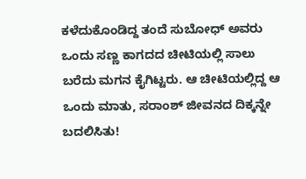ಕಳೆದುಕೊಂಡಿದ್ದ ತಂದೆ ಸುಬೋಧ್ ಅವರು ಒಂದು ಸಣ್ಣ ಕಾಗದದ ಚೀಟಿಯಲ್ಲಿ ಸಾಲು ಬರೆದು ಮಗನ ಕೈಗಿಟ್ಟರು. ಆ ಚೀಟಿಯಲ್ಲಿದ್ದ ಆ ಒಂದು ಮಾತು, ಸರಾಂಶ್ ಜೀವನದ ದಿಕ್ಕನ್ನೇ ಬದಲಿಸಿತು!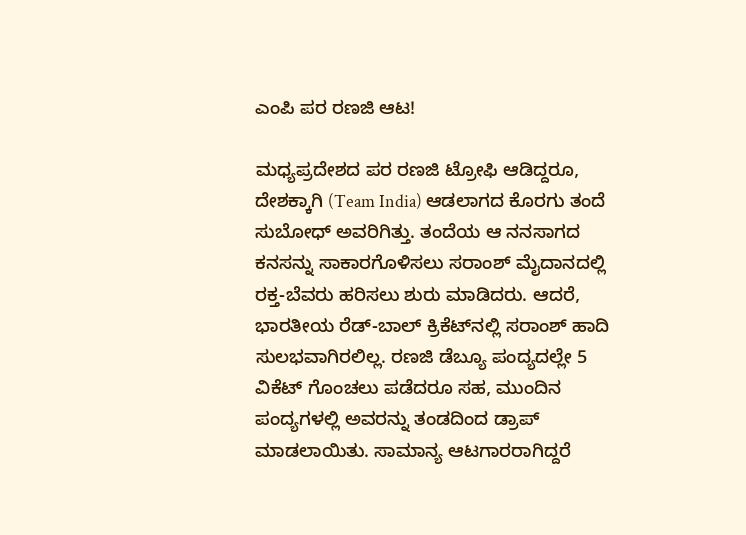ಎಂಪಿ ಪರ ರಣಜಿ ಆಟ!

ಮಧ್ಯಪ್ರದೇಶದ ಪರ ರಣಜಿ ಟ್ರೋಫಿ ಆಡಿದ್ದರೂ, ದೇಶಕ್ಕಾಗಿ (Team India) ಆಡಲಾಗದ ಕೊರಗು ತಂದೆ ಸುಬೋಧ್ ಅವರಿಗಿತ್ತು. ತಂದೆಯ ಆ ನನಸಾಗದ ಕನಸನ್ನು ಸಾಕಾರಗೊಳಿಸಲು ಸರಾಂಶ್ ಮೈದಾನದಲ್ಲಿ ರಕ್ತ-ಬೆವರು ಹರಿಸಲು ಶುರು ಮಾಡಿದರು. ಆದರೆ, ಭಾರತೀಯ ರೆಡ್-ಬಾಲ್ ಕ್ರಿಕೆಟ್‌ನಲ್ಲಿ ಸರಾಂಶ್ ಹಾದಿ ಸುಲಭವಾಗಿರಲಿಲ್ಲ. ರಣಜಿ ಡೆಬ್ಯೂ ಪಂದ್ಯದಲ್ಲೇ 5 ವಿಕೆಟ್ ಗೊಂಚಲು ಪಡೆದರೂ ಸಹ, ಮುಂದಿನ ಪಂದ್ಯಗಳಲ್ಲಿ ಅವರನ್ನು ತಂಡದಿಂದ ಡ್ರಾಪ್ ಮಾಡಲಾಯಿತು. ಸಾಮಾನ್ಯ ಆಟಗಾರರಾಗಿದ್ದರೆ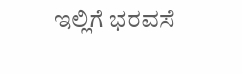ಇಲ್ಲಿಗೆ ಭರವಸೆ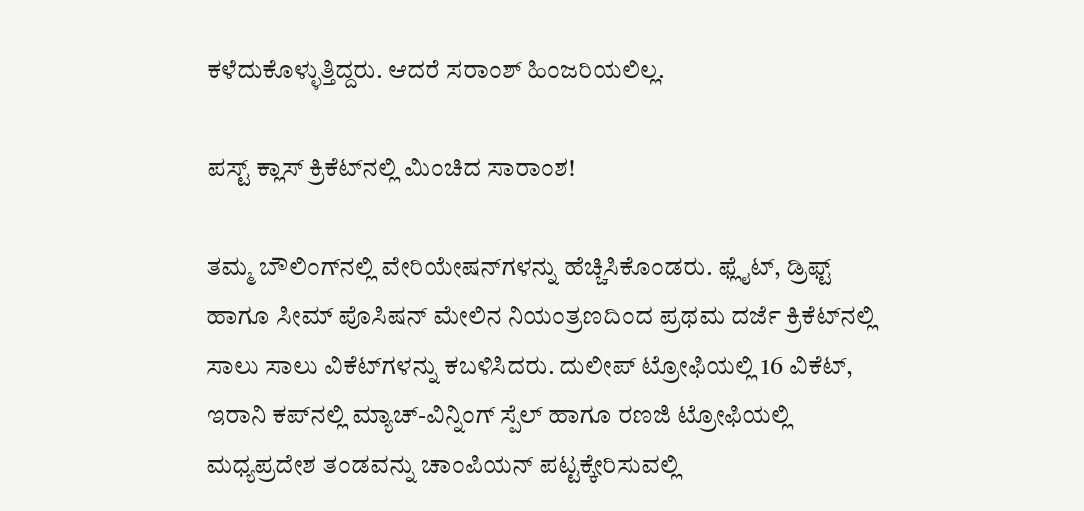ಕಳೆದುಕೊಳ್ಳುತ್ತಿದ್ದರು. ಆದರೆ ಸರಾಂಶ್ ಹಿಂಜರಿಯಲಿಲ್ಲ.

ಪಸ್ಟ್‌ ಕ್ಲಾಸ್‌ ಕ್ರಿಕೆಟ್‌ನಲ್ಲಿ ಮಿಂಚಿದ ಸಾರಾಂಶ!

ತಮ್ಮ ಬೌಲಿಂಗ್‌ನಲ್ಲಿ ವೇರಿಯೇಷನ್‌ಗಳನ್ನು ಹೆಚ್ಚಿಸಿಕೊಂಡರು. ಫ್ಲೈಟ್, ಡ್ರಿಫ್ಟ್ ಹಾಗೂ ಸೀಮ್ ಪೊಸಿಷನ್ ಮೇಲಿನ ನಿಯಂತ್ರಣದಿಂದ ಪ್ರಥಮ ದರ್ಜೆ ಕ್ರಿಕೆಟ್‌ನಲ್ಲಿ ಸಾಲು ಸಾಲು ವಿಕೆಟ್‌ಗಳನ್ನು ಕಬಳಿಸಿದರು. ದುಲೀಪ್ ಟ್ರೋಫಿಯಲ್ಲಿ 16 ವಿಕೆಟ್, ಇರಾನಿ ಕಪ್‌ನಲ್ಲಿ ಮ್ಯಾಚ್-ವಿನ್ನಿಂಗ್ ಸ್ಪೆಲ್ ಹಾಗೂ ರಣಜಿ ಟ್ರೋಫಿಯಲ್ಲಿ ಮಧ್ಯಪ್ರದೇಶ ತಂಡವನ್ನು ಚಾಂಪಿಯನ್ ಪಟ್ಟಕ್ಕೇರಿಸುವಲ್ಲಿ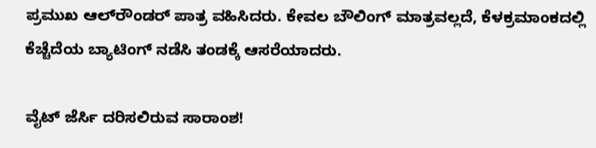ಪ್ರಮುಖ ಆಲ್‌ರೌಂಡರ್ ಪಾತ್ರ ವಹಿಸಿದರು. ಕೇವಲ ಬೌಲಿಂಗ್ ಮಾತ್ರವಲ್ಲದೆ, ಕೆಳಕ್ರಮಾಂಕದಲ್ಲಿ ಕೆಚ್ಚೆದೆಯ ಬ್ಯಾಟಿಂಗ್ ನಡೆಸಿ ತಂಡಕ್ಕೆ ಆಸರೆಯಾದರು.

ವೈಟ್‌ ಜೆರ್ಸಿ ದರಿಸಲಿರುವ ಸಾರಾಂಶ!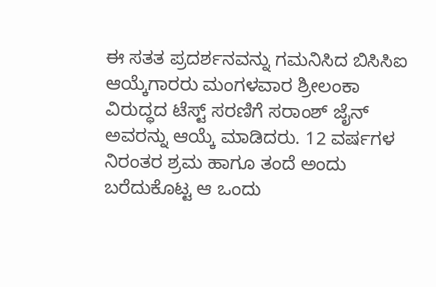ಈ ಸತತ ಪ್ರದರ್ಶನವನ್ನು ಗಮನಿಸಿದ ಬಿಸಿಸಿಐ ಆಯ್ಕೆಗಾರರು ಮಂಗಳವಾರ ಶ್ರೀಲಂಕಾ ವಿರುದ್ಧದ ಟೆಸ್ಟ್ ಸರಣಿಗೆ ಸರಾಂಶ್ ಜೈನ್ ಅವರನ್ನು ಆಯ್ಕೆ ಮಾಡಿದರು. 12 ವರ್ಷಗಳ ನಿರಂತರ ಶ್ರಮ ಹಾಗೂ ತಂದೆ ಅಂದು ಬರೆದುಕೊಟ್ಟ ಆ ಒಂದು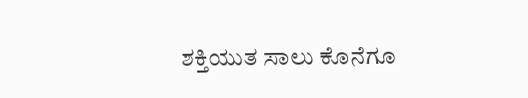ಶಕ್ತಿಯುತ ಸಾಲು ಕೊನೆಗೂ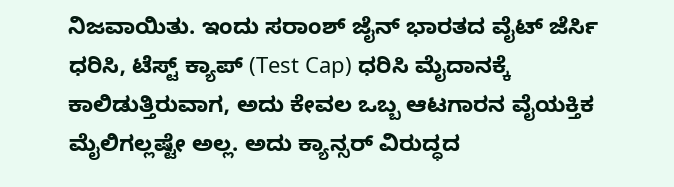ನಿಜವಾಯಿತು. ಇಂದು ಸರಾಂಶ್ ಜೈನ್ ಭಾರತದ ವೈಟ್ ಜೆರ್ಸಿ ಧರಿಸಿ, ಟೆಸ್ಟ್ ಕ್ಯಾಪ್ (Test Cap) ಧರಿಸಿ ಮೈದಾನಕ್ಕೆ ಕಾಲಿಡುತ್ತಿರುವಾಗ, ಅದು ಕೇವಲ ಒಬ್ಬ ಆಟಗಾರನ ವೈಯಕ್ತಿಕ ಮೈಲಿಗಲ್ಲಷ್ಟೇ ಅಲ್ಲ. ಅದು ಕ್ಯಾನ್ಸರ್ ವಿರುದ್ಧದ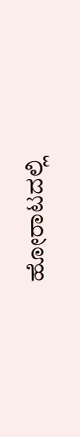ಹೋರಾಟದಲ್ಲಿ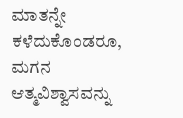ಮಾತನ್ನೇ ಕಳೆದುಕೊಂಡರೂ, ಮಗನ ಆತ್ಮವಿಶ್ವಾಸವನ್ನು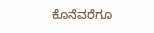ಕೊನೆವರೆಗೂ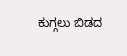ಕುಗ್ಗಲು ಬಿಡದ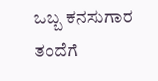ಒಬ್ಬ ಕನಸುಗಾರ ತಂದೆಗೆ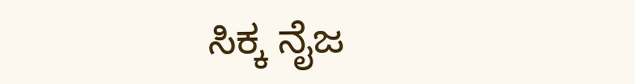ಸಿಕ್ಕ ನೈಜ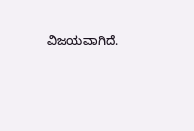ವಿಜಯವಾಗಿದೆ.